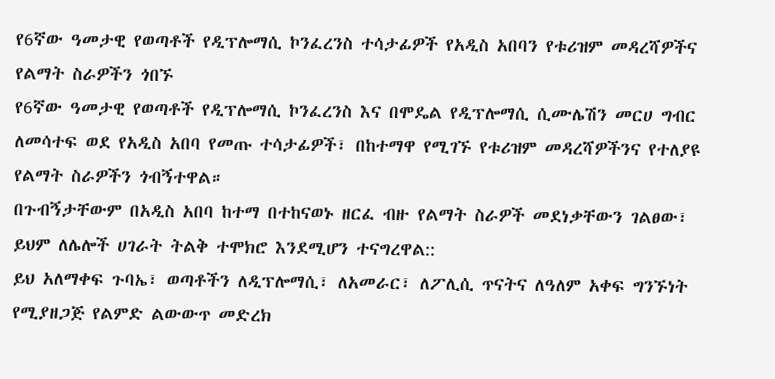የ6ኛው ዓመታዊ የወጣቶች የዲፕሎማሲ ኮንፈረንስ ተሳታፊዎች የአዲስ አበባን የቱሪዝም መዳረሻዎችና የልማት ስራዎችን ጎበኙ
የ6ኛው ዓመታዊ የወጣቶች የዲፕሎማሲ ኮንፈረንስ እና በሞዴል የዲፕሎማሲ ሲሙሌሽን መርሀ ግብር ለመሳተፍ ወደ የአዲስ አበባ የመጡ ተሳታፊዎች፣ በከተማዋ የሚገኙ የቱሪዝም መዳረሻዎችንና የተለያዩ የልማት ስራዎችን ጎብኝተዋል።
በጉብኝታቸውም በአዲስ አበባ ከተማ በተከናወኑ ዘርፈ ብዙ የልማት ስራዎች መደነቃቸውን ገልፀው፣ ይህም ለሌሎች ሀገራት ትልቅ ተሞክሮ እንደሚሆን ተናግረዋል::
ይህ አለማቀፍ ጉባኤ፣ ወጣቶችን ለዲፕሎማሲ፣ ለአመራር፣ ለፖሊሲ ጥናትና ለዓለም አቀፍ ግንኙነት የሚያዘጋጅ የልምድ ልውውጥ መድረክ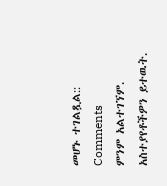መሆኑ ተገልጿል::
Comments
ምንም አልተገኘም.
አስተያየቶችዎን ይተዉት.